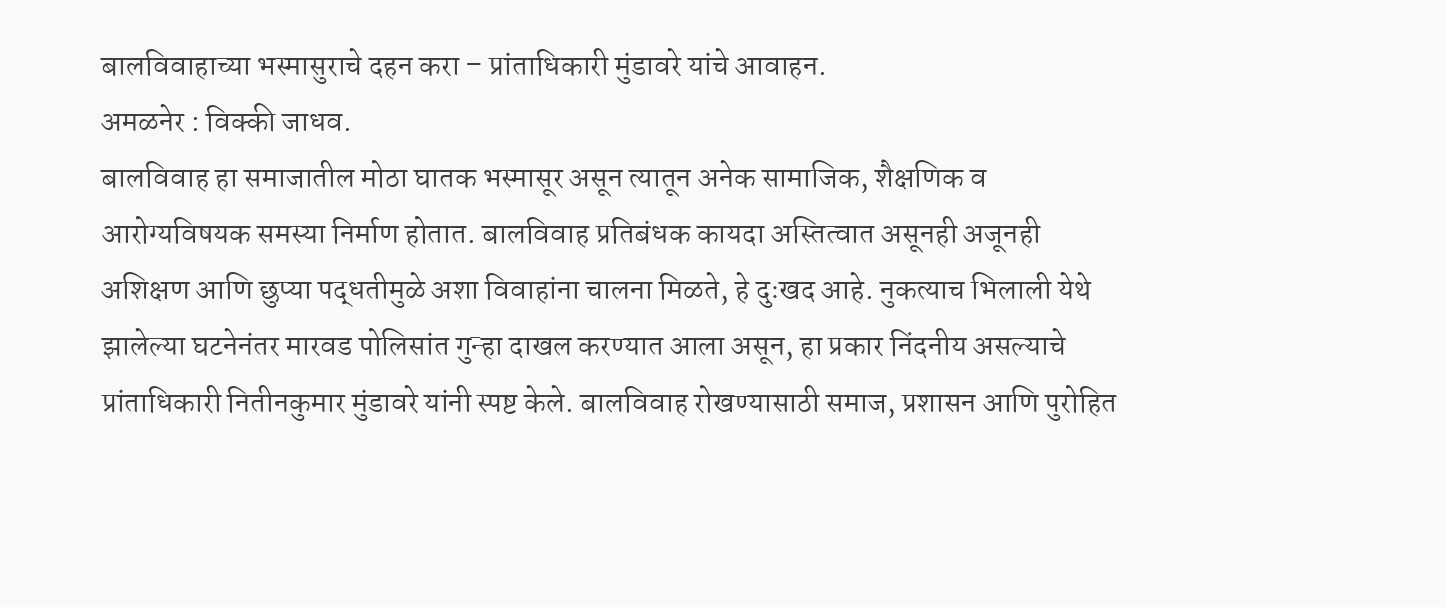बालविवाहाच्या भस्मासुराचे दहन करा – प्रांताधिकारी मुंडावरे यांचे आवाहन.
अमळनेर : विक्की जाधव.
बालविवाह हा समाजातील मोठा घातक भस्मासूर असून त्यातून अनेक सामाजिक, शैक्षणिक व आरोग्यविषयक समस्या निर्माण होतात. बालविवाह प्रतिबंधक कायदा अस्तित्वात असूनही अजूनही अशिक्षण आणि छुप्या पद्धतीमुळे अशा विवाहांना चालना मिळते, हे दुःखद आहे. नुकत्याच भिलाली येथे झालेल्या घटनेनंतर मारवड पोलिसांत गुन्हा दाखल करण्यात आला असून, हा प्रकार निंदनीय असल्याचे प्रांताधिकारी नितीनकुमार मुंडावरे यांनी स्पष्ट केले. बालविवाह रोखण्यासाठी समाज, प्रशासन आणि पुरोहित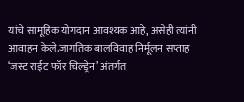यांचे सामूहिक योगदान आवश्यक आहे, असेही त्यांनी आवाहन केले.जागतिक बालविवाह निर्मूलन सप्ताह ‘जस्ट राईट फॉर चिल्ड्रेन’ अंतर्गत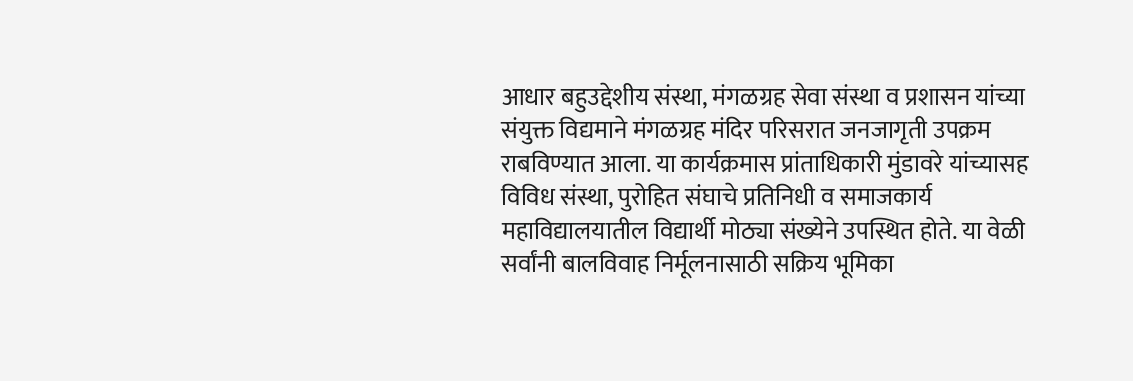आधार बहुउद्देशीय संस्था, मंगळग्रह सेवा संस्था व प्रशासन यांच्या संयुक्त विद्यमाने मंगळग्रह मंदिर परिसरात जनजागृती उपक्रम राबविण्यात आला. या कार्यक्रमास प्रांताधिकारी मुंडावरे यांच्यासह विविध संस्था, पुरोहित संघाचे प्रतिनिधी व समाजकार्य महाविद्यालयातील विद्यार्थी मोठ्या संख्येने उपस्थित होते. या वेळी सर्वांनी बालविवाह निर्मूलनासाठी सक्रिय भूमिका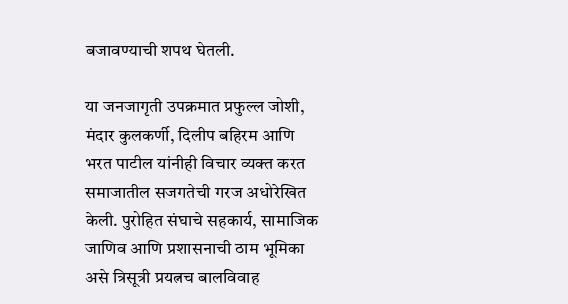बजावण्याची शपथ घेतली.

या जनजागृती उपक्रमात प्रफुल्ल जोशी, मंदार कुलकर्णी, दिलीप बहिरम आणि भरत पाटील यांनीही विचार व्यक्त करत समाजातील सजगतेची गरज अधोरेखित केली. पुरोहित संघाचे सहकार्य, सामाजिक जाणिव आणि प्रशासनाची ठाम भूमिका असे त्रिसूत्री प्रयत्नच बालविवाह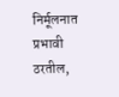निर्मूलनात प्रभावी ठरतील,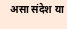असा संदेश या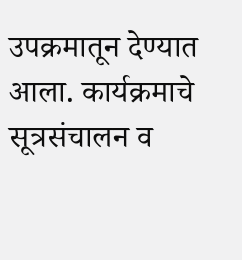उपक्रमातून देण्यात आला. कार्यक्रमाचे सूत्रसंचालन व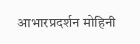आभारप्रदर्शन मोहिनी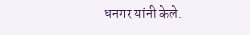धनगर यांनी केले.